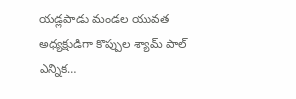యడ్లపాడు మండల యువత అధ్యక్షుడిగా కొప్పుల శ్యామ్ పాల్ ఎన్నిక…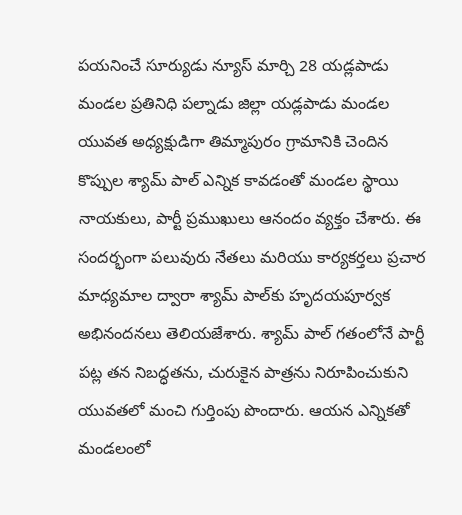పయనించే సూర్యుడు న్యూస్ మార్చి 28 యడ్లపాడు మండల ప్రతినిధి పల్నాడు జిల్లా యడ్లపాడు మండల యువత అధ్యక్షుడిగా తిమ్మాపురం గ్రామానికి చెందిన కొప్పుల శ్యామ్ పాల్ ఎన్నిక కావడంతో మండల స్థాయి నాయకులు, పార్టీ ప్రముఖులు ఆనందం వ్యక్తం చేశారు. ఈ సందర్భంగా పలువురు నేతలు మరియు కార్యకర్తలు ప్రచార మాధ్యమాల ద్వారా శ్యామ్ పాల్‌కు హృదయపూర్వక అభినందనలు తెలియజేశారు. శ్యామ్ పాల్ గతంలోనే పార్టీ పట్ల తన నిబద్ధతను, చురుకైన పాత్రను నిరూపించుకుని యువతలో మంచి గుర్తింపు పొందారు. ఆయన ఎన్నికతో మండలంలో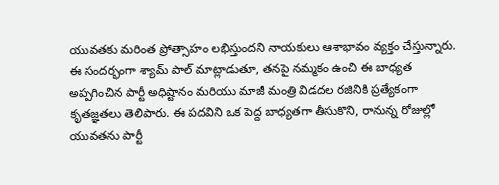యువతకు మరింత ప్రోత్సాహం లభిస్తుందని నాయకులు ఆశాభావం వ్యక్తం చేస్తున్నారు. ఈ సందర్భంగా శ్యామ్ పాల్ మాట్లాడుతూ, తనపై నమ్మకం ఉంచి ఈ బాధ్యత అప్పగించిన పార్టీ అధిష్టానం మరియు మాజీ మంత్రి విడదల రజినికి ప్రత్యేకంగా కృతజ్ఞతలు తెలిపారు. ఈ పదవిని ఒక పెద్ద బాధ్యతగా తీసుకొని, రానున్న రోజుల్లో యువతను పార్టీ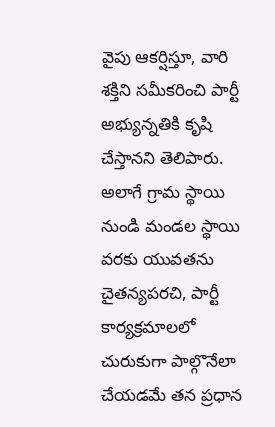వైపు ఆకర్షిస్తూ, వారి శక్తిని సమీకరించి పార్టీ అభ్యున్నతికి కృషి చేస్తానని తెలిపారు. అలాగే గ్రామ స్థాయి నుండి మండల స్థాయి వరకు యువతను చైతన్యపరచి, పార్టీ కార్యక్రమాలలో చురుకుగా పాల్గొనేలా చేయడమే తన ప్రధాన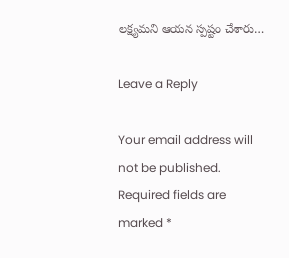లక్ష్యమని ఆయన స్పష్టం చేశారు…

Leave a Reply

Your email address will not be published. Required fields are marked *